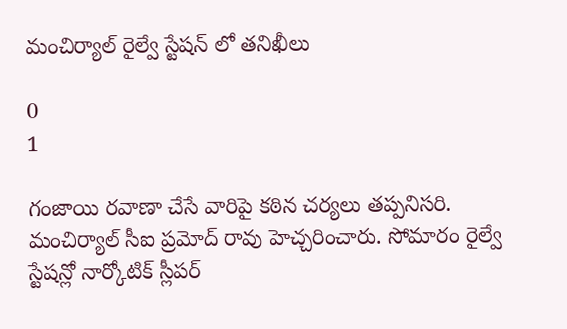మంచిర్యాల్ రైల్వే స్టేషన్ లో తనిఖీలు

0
1

గంజాయి రవాణా చేసే వారిపై కఠిన చర్యలు తప్పనిసరి. మంచిర్యాల్ సీఐ ప్రమోద్ రావు హెచ్చరించారు. సోమారం రైల్వే స్టేషన్లో నార్కోటిక్ స్లీపర్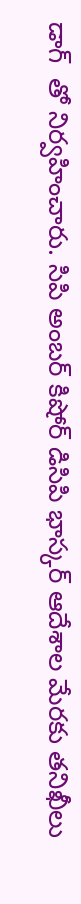డాగ్  తో నిర్వహించారు. సిపి అంబర్ కిషోర్ డిసిపి భాస్కర్ ఆదేశాల మేరకు తనిఖీలు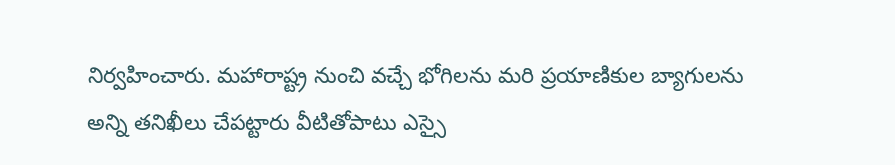నిర్వహించారు. మహారాష్ట్ర నుంచి వచ్చే భోగిలను మరి ప్రయాణికుల బ్యాగులను అన్ని తనిఖీలు చేపట్టారు వీటితోపాటు ఎస్సై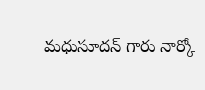మధుసూదన్ గారు నార్కో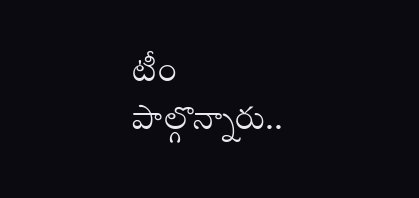టీం పాల్గొన్నారు..